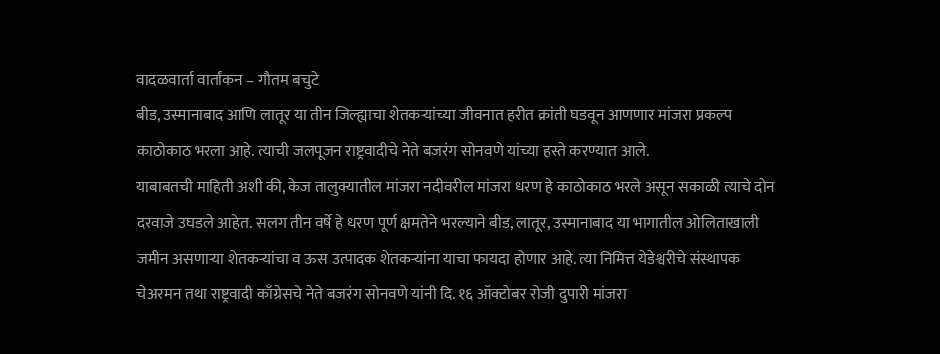वादळवार्ता वार्तांकन – गौतम बचुटे
बीड, उस्मानाबाद आणि लातूर या तीन जिल्ह्याचा शेतकऱ्यांच्या जीवनात हरीत क्रांती घडवून आणणार मांजरा प्रकल्प काठोकाठ भरला आहे. त्याची जलपूजन राष्ट्रवादीचे नेते बजरंग सोनवणे यांच्या हस्ते करण्यात आले.
याबाबतची माहिती अशी की, केज तालुक्यातील मांजरा नदीवरील मांजरा धरण हे काठोकाठ भरले असून सकाळी त्याचे दोन दरवाजे उघडले आहेत. सलग तीन वर्षे हे धरण पूर्ण क्षमतेने भरल्याने बीड, लातूर, उस्मानाबाद या भागातील ओलिताखाली जमीन असणाऱ्या शेतकऱ्यांचा व ऊस उत्पादक शेतकऱ्यांना याचा फायदा होणार आहे. त्या निमित्त येडेश्वरीचे संस्थापक चेअरमन तथा राष्ट्रवादी काँग्रेसचे नेते बजरंग सोनवणे यांनी दि. १६ ऑक्टोबर रोजी दुपारी मांजरा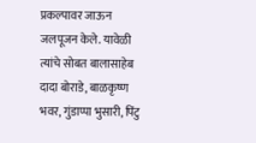प्रकल्पावर जाऊन जलपूजन केले. यावेळी त्यांचे सोबत बालासाहेब दादा बोराडे, बाळकृष्ण भवर, गुंडाप्पा भुसारी, पिंटु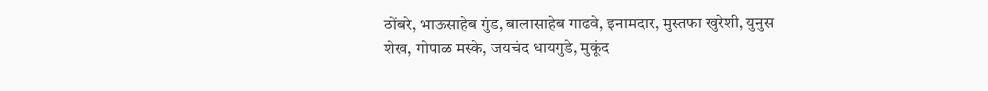ठोंबरे, भाऊसाहेब गुंड, बालासाहेब गाढवे, इनामदार, मुस्तफा खुरेशी, युनुस शेख, गोपाळ मस्के, जयचंद धायगुडे, मुकूंद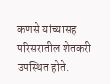कणसे यांच्यासह परिसरातील शेतकरी उपस्थित होते.